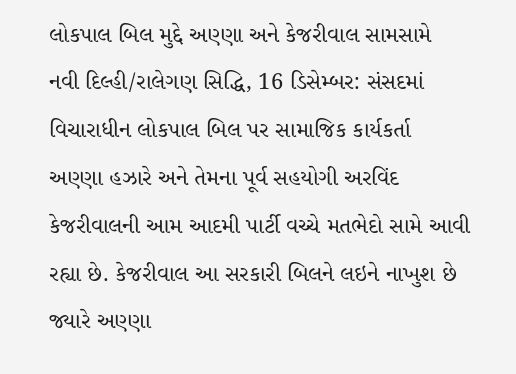લોકપાલ બિલ મુદ્દે અણ્ણા અને કેજરીવાલ સામસામે
નવી દિલ્હી/રાલેગણ સિદ્ધિ, 16 ડિસેમ્બર: સંસદમાં વિચારાધીન લોકપાલ બિલ પર સામાજિક કાર્યકર્તા અણ્ણા હઝારે અને તેમના પૂર્વ સહયોગી અરવિંદ કેજરીવાલની આમ આદમી પાર્ટી વચ્ચે મતભેદો સામે આવી રહ્યા છે. કેજરીવાલ આ સરકારી બિલને લઇને નાખુશ છે જ્યારે અણ્ણા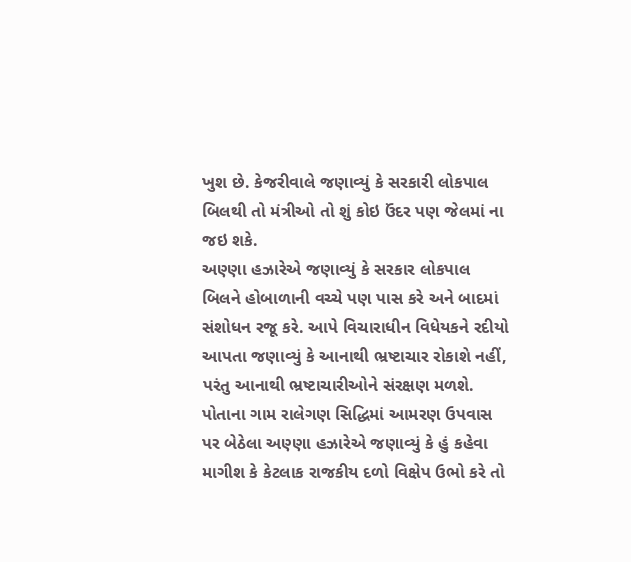ખુશ છે. કેજરીવાલે જણાવ્યું કે સરકારી લોકપાલ બિલથી તો મંત્રીઓ તો શું કોઇ ઉંદર પણ જેલમાં ના જઇ શકે.
અણ્ણા હઝારેએ જણાવ્યું કે સરકાર લોકપાલ બિલને હોબાળાની વચ્ચે પણ પાસ કરે અને બાદમાં સંશોધન રજૂ કરે. આપે વિચારાધીન વિધેયકને રદીયો આપતા જણાવ્યું કે આનાથી ભ્રષ્ટાચાર રોકાશે નહીં, પરંતુ આનાથી ભ્રષ્ટાચારીઓને સંરક્ષણ મળશે.
પોતાના ગામ રાલેગણ સિદ્ધિમાં આમરણ ઉપવાસ પર બેઠેલા અણ્ણા હઝારેએ જણાવ્યું કે હું કહેવા માગીશ કે કેટલાક રાજકીય દળો વિક્ષેપ ઉભો કરે તો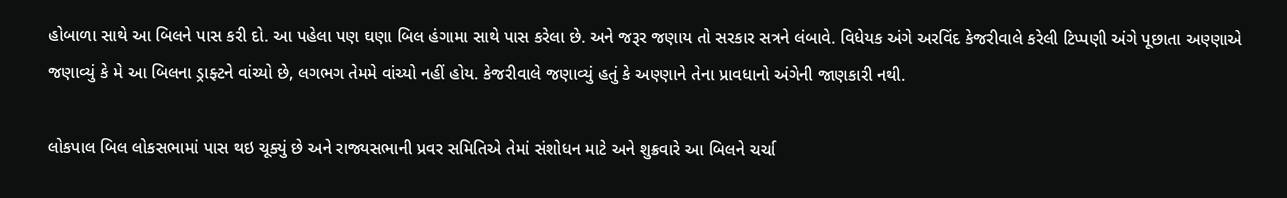હોબાળા સાથે આ બિલને પાસ કરી દો. આ પહેલા પણ ઘણા બિલ હંગામા સાથે પાસ કરેલા છે. અને જરૂર જણાય તો સરકાર સત્રને લંબાવે. વિધેયક અંગે અરવિંદ કેજરીવાલે કરેલી ટિપ્પણી અંગે પૂછાતા અણ્ણાએ જણાવ્યું કે મે આ બિલના ડ્રાફ્ટને વાંચ્યો છે, લગભગ તેમમે વાંચ્યો નહીં હોય. કેજરીવાલે જણાવ્યું હતું કે અણ્ણાને તેના પ્રાવધાનો અંગેની જાણકારી નથી.

લોકપાલ બિલ લોકસભામાં પાસ થઇ ચૂક્યું છે અને રાજ્યસભાની પ્રવર સમિતિએ તેમાં સંશોધન માટે અને શુક્રવારે આ બિલને ચર્ચા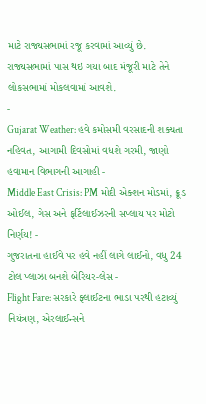માટે રાજ્યસભામાં રજૂ કરવામાં આવ્યું છે. રાજ્યસભામાં પાસ થઇ ગયા બાદ મંજૂરી માટે તેને લોકસભામાં મોકલવામાં આવશે.
-
Gujarat Weather: હવે કમોસમી વરસાદની શક્યતા નહિવત, આગામી દિવસોમાં વધશે ગરમી, જાણો હવામાન વિભાગની આગાહી -
Middle East Crisis: PM મોદી એક્શન મોડમાં, ક્રૂડ ઓઈલ, ગેસ અને ફર્ટિલાઈઝરની સપ્લાય પર મોટો નિર્ણય! -
ગુજરાતના હાઈવે પર હવે નહીં લાગે લાઈનો, વધુ 24 ટોલ પ્લાઝા બનશે બેરિયર-લેસ -
Flight Fare: સરકારે ફ્લાઈટના ભાડા પરથી હટાવ્યું નિયંત્રણ, એરલાઈન્સને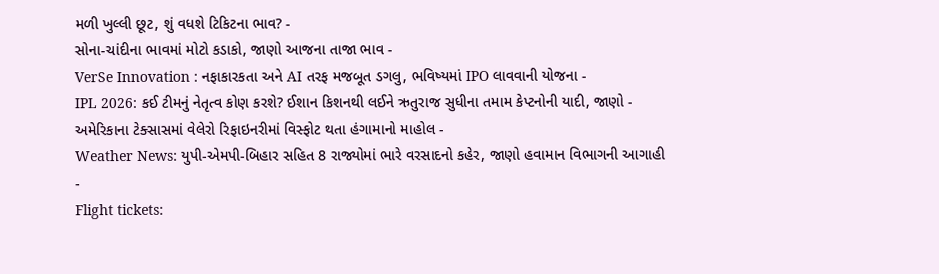મળી ખુલ્લી છૂટ, શું વધશે ટિકિટના ભાવ? -
સોના-ચાંદીના ભાવમાં મોટો કડાકો, જાણો આજના તાજા ભાવ -
VerSe Innovation : નફાકારકતા અને AI તરફ મજબૂત ડગલુ, ભવિષ્યમાં IPO લાવવાની યોજના -
IPL 2026: કઈ ટીમનું નેતૃત્વ કોણ કરશે? ઈશાન કિશનથી લઈને ઋતુરાજ સુધીના તમામ કેપ્ટનોની યાદી, જાણો -
અમેરિકાના ટેક્સાસમાં વેલેરો રિફાઇનરીમાં વિસ્ફોટ થતા હંગામાનો માહોલ -
Weather News: યુપી-એમપી-બિહાર સહિત 8 રાજ્યોમાં ભારે વરસાદનો કહેર, જાણો હવામાન વિભાગની આગાહી -
Flight tickets: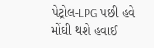પેટ્રોલ-LPG પછી હવે મોંઘી થશે હવાઈ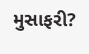મુસાફરી?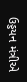ઉડ્ડયન મંત્રીએ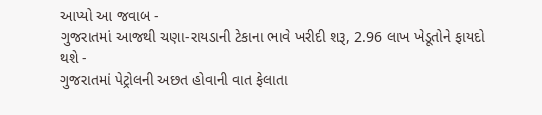આપ્યો આ જવાબ -
ગુજરાતમાં આજથી ચણા-રાયડાની ટેકાના ભાવે ખરીદી શરૂ, 2.96 લાખ ખેડૂતોને ફાયદો થશે -
ગુજરાતમાં પેટ્રોલની અછત હોવાની વાત ફેલાતા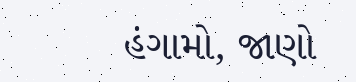હંગામો, જાણો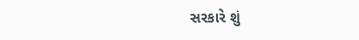સરકારે શું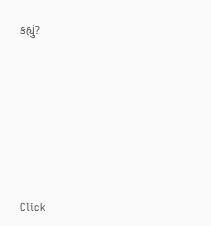કહ્યું?










Click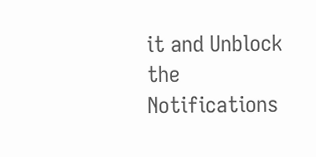it and Unblock the Notifications